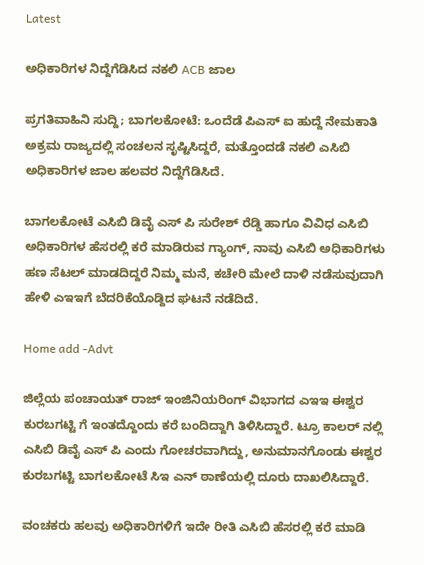Latest

ಅಧಿಕಾರಿಗಳ ನಿದ್ದೆಗೆಡಿಸಿದ ನಕಲಿ ACB ಜಾಲ

ಪ್ರಗತಿವಾಹಿನಿ ಸುದ್ದಿ; ಬಾಗಲಕೋಟೆ: ಒಂದೆಡೆ ಪಿಎಸ್ ಐ ಹುದ್ದೆ ನೇಮಕಾತಿ ಅಕ್ರಮ ರಾಜ್ಯದಲ್ಲಿ ಸಂಚಲನ ಸೃಷ್ಟಿಸಿದ್ದರೆ, ಮತ್ತೊಂದಡೆ ನಕಲಿ ಎಸಿಬಿ ಅಧಿಕಾರಿಗಳ ಜಾಲ ಹಲವರ ನಿದ್ದೆಗೆಡಿಸಿದೆ.

ಬಾಗಲಕೋಟೆ ಎಸಿಬಿ ಡಿವೈ ಎಸ್ ಪಿ ಸುರೇಶ್ ರೆಡ್ಡಿ ಹಾಗೂ ವಿವಿಧ ಎಸಿಬಿ ಅಧಿಕಾರಿಗಳ ಹೆಸರಲ್ಲಿ ಕರೆ ಮಾಡಿರುವ ಗ್ಯಾಂಗ್, ನಾವು ಎಸಿಬಿ ಅಧಿಕಾರಿಗಳು ಹಣ ಸೆಟಲ್ ಮಾಡದಿದ್ದರೆ ನಿಮ್ಮ ಮನೆ, ಕಚೇರಿ ಮೇಲೆ ದಾಳಿ ನಡೆಸುವುದಾಗಿ ಹೇಳಿ ಎಇಇಗೆ ಬೆದರಿಕೆಯೊಡ್ದಿದ ಘಟನೆ ನಡೆದಿದೆ.

Home add -Advt

ಜಿಲ್ಲೆಯ ಪಂಚಾಯತ್ ರಾಜ್ ಇಂಜಿನಿಯರಿಂಗ್ ವಿಭಾಗದ ಎಇಇ ಈಶ್ವರ ಕುರಬಗಟ್ಟಿ ಗೆ ಇಂತದ್ದೊಂದು ಕರೆ ಬಂದಿದ್ದಾಗಿ ತಿಳಿಸಿದ್ದಾರೆ. ಟ್ರೂ ಕಾಲರ್ ನಲ್ಲಿ ಎಸಿಬಿ ಡಿವೈ ಎಸ್ ಪಿ ಎಂದು ಗೋಚರವಾಗಿದ್ದು, ಅನುಮಾನಗೊಂಡು ಈಶ್ವರ ಕುರಬಗಟ್ಟಿ ಬಾಗಲಕೋಟೆ ಸಿಇ ಎನ್ ಠಾಣೆಯಲ್ಲಿ ದೂರು ದಾಖಲಿಸಿದ್ದಾರೆ.

ವಂಚಕರು ಹಲವು ಅಧಿಕಾರಿಗಳಿಗೆ ಇದೇ ರೀತಿ ಎಸಿಬಿ ಹೆಸರಲ್ಲಿ ಕರೆ ಮಾಡಿ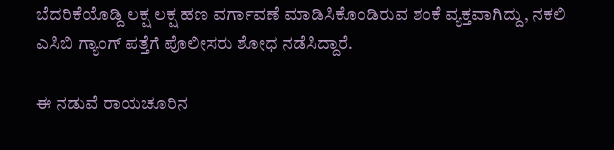ಬೆದರಿಕೆಯೊಡ್ದಿ ಲಕ್ಷ ಲಕ್ಷ ಹಣ ವರ್ಗಾವಣೆ ಮಾಡಿಸಿಕೊಂಡಿರುವ ಶಂಕೆ ವ್ಯಕ್ತವಾಗಿದ್ದು, ನಕಲಿ ಎಸಿಬಿ ಗ್ಯಾಂಗ್ ಪತ್ತೆಗೆ ಪೊಲೀಸರು ಶೋಧ ನಡೆಸಿದ್ದಾರೆ.

ಈ ನಡುವೆ ರಾಯಚೂರಿನ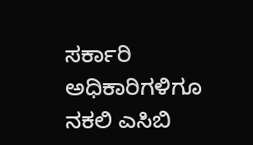ಸರ್ಕಾರಿ ಅಧಿಕಾರಿಗಳಿಗೂ ನಕಲಿ ಎಸಿಬಿ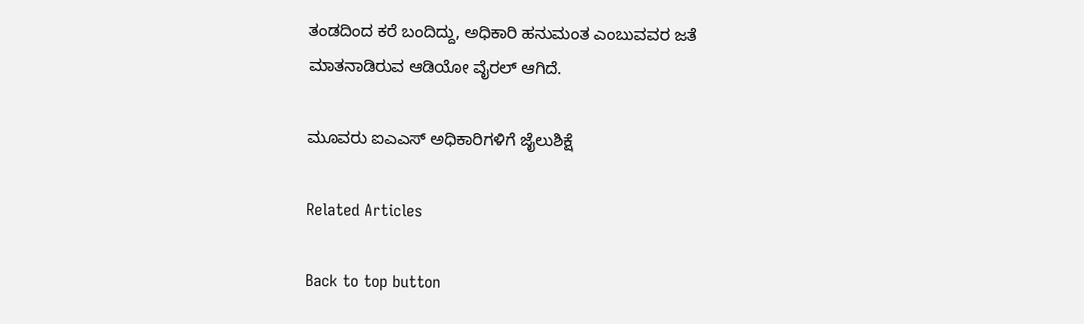ತಂಡದಿಂದ ಕರೆ ಬಂದಿದ್ದು, ಅಧಿಕಾರಿ ಹನುಮಂತ ಎಂಬುವವರ ಜತೆ ಮಾತನಾಡಿರುವ ಆಡಿಯೋ ವೈರಲ್ ಆಗಿದೆ.

ಮೂವರು ಐಎಎಸ್ ಅಧಿಕಾರಿಗಳಿಗೆ ಜೈಲುಶಿಕ್ಷೆ

Related Articles

Back to top button